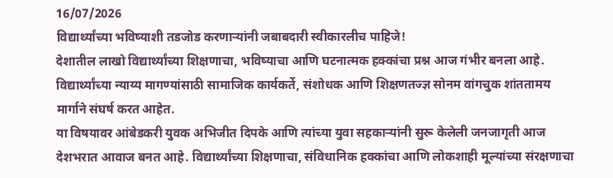16/07/2026
विद्यार्थ्यांच्या भविष्याशी तडजोड करणाऱ्यांनी जबाबदारी स्वीकारलीच पाहिजे!
देशातील लाखो विद्यार्थ्यांच्या शिक्षणाचा, भविष्याचा आणि घटनात्मक हक्कांचा प्रश्न आज गंभीर बनला आहे. विद्यार्थ्यांच्या न्याय्य मागण्यांसाठी सामाजिक कार्यकर्ते, संशोधक आणि शिक्षणतज्ज्ञ सोनम वांगचुक शांततामय मार्गाने संघर्ष करत आहेत.
या विषयावर आंबेडकरी युवक अभिजीत दिपके आणि त्यांच्या युवा सहकाऱ्यांनी सुरू केलेली जनजागृती आज देशभरात आवाज बनत आहे. विद्यार्थ्यांच्या शिक्षणाचा, संविधानिक हक्कांचा आणि लोकशाही मूल्यांच्या संरक्षणाचा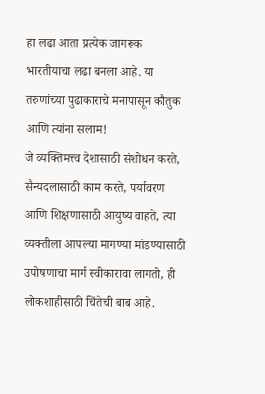हा लढा आता प्रत्येक जागरूक भारतीयाचा लढा बनला आहे. या तरुणांच्या पुढाकाराचे मनापासून कौतुक आणि त्यांना सलाम!
जे व्यक्तिमत्त्व देशासाठी संशोधन करते, सैन्यदलासाठी काम करते, पर्यावरण आणि शिक्षणासाठी आयुष्य वाहते, त्या व्यक्तीला आपल्या मागण्या मांडण्यासाठी उपोषणाचा मार्ग स्वीकारावा लागतो, ही लोकशाहीसाठी चिंतेची बाब आहे.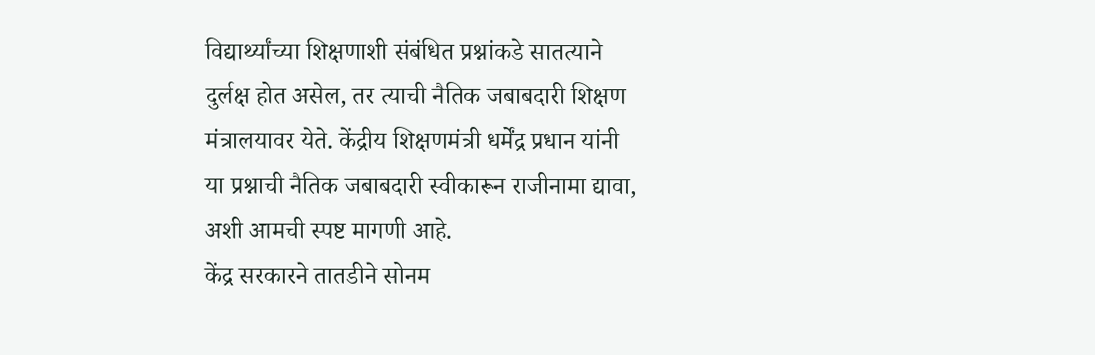विद्यार्थ्यांच्या शिक्षणाशी संबंधित प्रश्नांकडे सातत्याने दुर्लक्ष होत असेल, तर त्याची नैतिक जबाबदारी शिक्षण मंत्रालयावर येते. केंद्रीय शिक्षणमंत्री धर्मेंद्र प्रधान यांनी या प्रश्नाची नैतिक जबाबदारी स्वीकारून राजीनामा द्यावा, अशी आमची स्पष्ट मागणी आहे.
केंद्र सरकारने तातडीने सोनम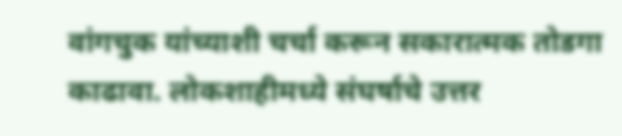वांगचुक यांच्याशी चर्चा करून सकारात्मक तोडगा काढावा. लोकशाहीमध्ये संघर्षाचे उत्तर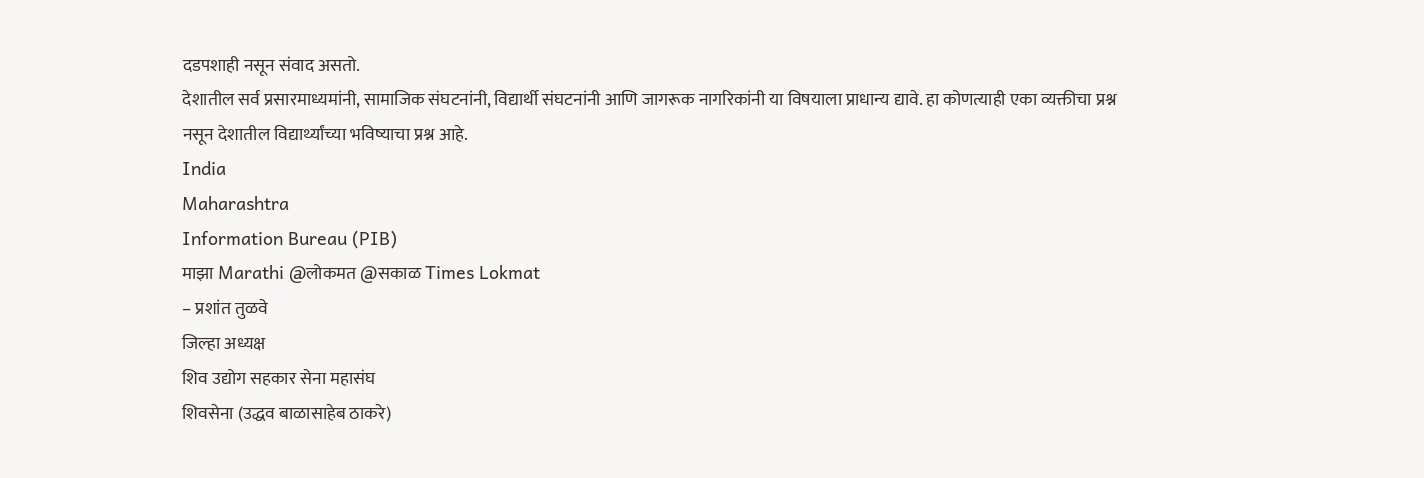दडपशाही नसून संवाद असतो.
देशातील सर्व प्रसारमाध्यमांनी, सामाजिक संघटनांनी, विद्यार्थी संघटनांनी आणि जागरूक नागरिकांनी या विषयाला प्राधान्य द्यावे. हा कोणत्याही एका व्यक्तीचा प्रश्न नसून देशातील विद्यार्थ्यांच्या भविष्याचा प्रश्न आहे.
India
Maharashtra
Information Bureau (PIB)
माझा Marathi @लोकमत @सकाळ Times Lokmat
– प्रशांत तुळवे
जिल्हा अध्यक्ष
शिव उद्योग सहकार सेना महासंघ
शिवसेना (उद्धव बाळासाहेब ठाकरे)